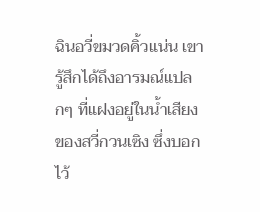ฉินอวี่ขมวดคิ้วแน่น เขารู้สึกได้ถึงอารมณ์แปลกๆ ที่แฝงอยู่ในน้ำเสียงของสวี่กวนเซิง ซึ่งบอกไว้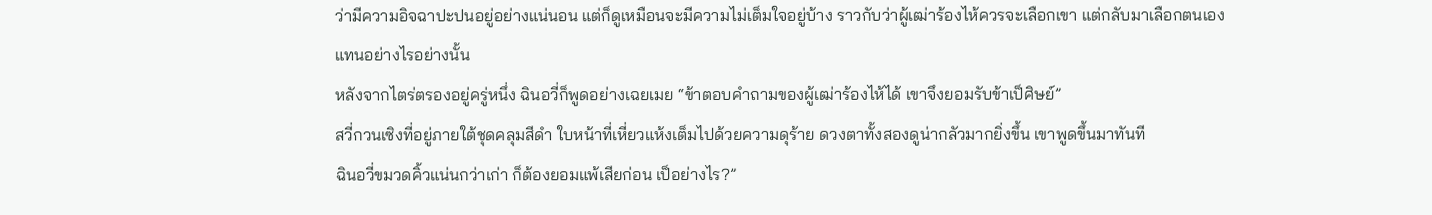ว่ามีความอิจฉาปะปนอยู่อย่างแน่นอน แต่ก็ดูเหมือนจะมีความไม่เต็มใจอยู่บ้าง ราวกับว่าผู้เฒ่าร้องไห้ควรจะเลือกเขา แต่กลับมาเลือกตนเองแทนอย่างไรอย่างนั้น
หลังจากไตร่ตรองอยู่ครู่หนึ่ง ฉินอวี่ก็พูดอย่างเฉยเมย “ข้าตอบคำถามของผู้เฒ่าร้องไห้ได้ เขาจึงยอมรับข้าเป็ศิษย์”
สวี่กวนเซิงที่อยู่ภายใต้ชุดคลุมสีดำ ใบหน้าที่เหี่ยวแห้งเต็มไปด้วยความดุร้าย ดวงตาทั้งสองดูน่ากลัวมากยิ่งขึ้น เขาพูดขึ้นมาทันที
ฉินอวี่ขมวดคิ้วแน่นกว่าเก่า ก็ต้องยอมแพ้เสียก่อน เป็อย่างไร?”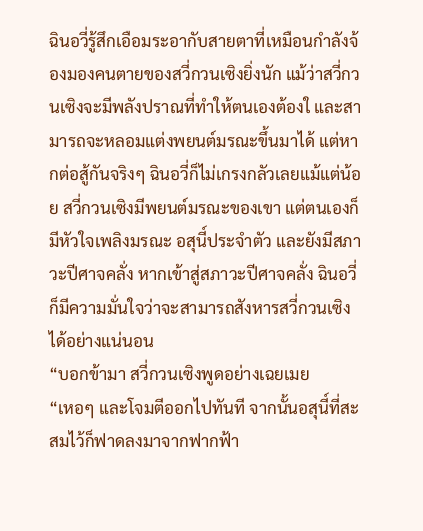ฉินอวี่รู้สึกเอือมระอากับสายตาที่เหมือนกำลังจ้องมองคนตายของสวี่กวนเซิงยิ่งนัก แม้ว่าสวี่กวนเซิงจะมีพลังปราณที่ทำให้ตนเองต้องใ และสามารถจะหลอมแต่งพยนต์มรณะขึ้นมาได้ แต่หากต่อสู้กันจริงๆ ฉินอวี่ก็ไม่เกรงกลัวเลยแม้แต่น้อย สวี่กวนเซิงมีพยนต์มรณะของเขา แต่ตนเองก็มีหัวใจเพลิงมรณะ อสุนี์ประจำตัว และยังมีสภาวะปีศาจคลั่ง หากเข้าสู่สภาวะปีศาจคลั่ง ฉินอวี่ก็มีความมั่นใจว่าจะสามารถสังหารสวี่กวนเซิงได้อย่างแน่นอน
“บอกข้ามา สวี่กวนเซิงพูดอย่างเฉยเมย
“เหอๆ และโจมตีออกไปทันที จากนั้นอสุนี์ที่สะสมไว้ก็ฟาดลงมาจากฟากฟ้า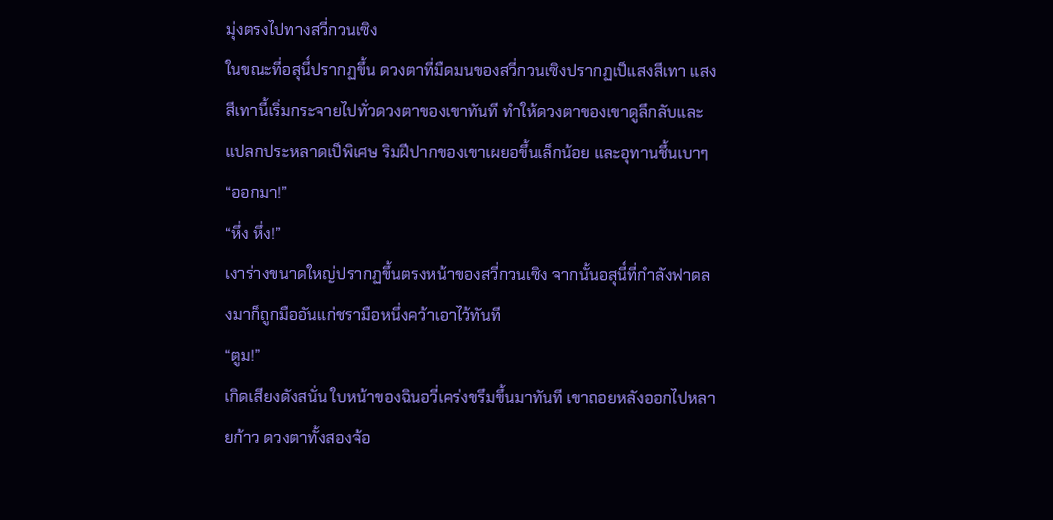มุ่งตรงไปทางสวี่กวนเซิง
ในขณะที่อสุนี์ปรากฏขึ้น ดวงตาที่มืดมนของสวี่กวนเซิงปรากฏเป็แสงสีเทา แสงสีเทานี้เริ่มกระจายไปทั่วดวงตาของเขาทันที ทำให้ดวงตาของเขาดูลึกลับและแปลกประหลาดเป็พิเศษ ริมฝีปากของเขาเผยอขึ้นเล็กน้อย และอุทานชึ้นเบาๆ “ออกมา!”
“หึ่ง หึ่ง!”
เงาร่างขนาดใหญ่ปรากฏขึ้นตรงหน้าของสวี่กวนเซิง จากนั้นอสุนี์ที่กำลังฟาดลงมาก็ถูกมืออันแก่ชรามือหนึ่งคว้าเอาไว้ทันที
“ตูม!”
เกิดเสียงดังสนั่น ใบหน้าของฉินอวี่เคร่งขรึมขึ้นมาทันที เขาถอยหลังออกไปหลายก้าว ดวงตาทั้งสองจ้อ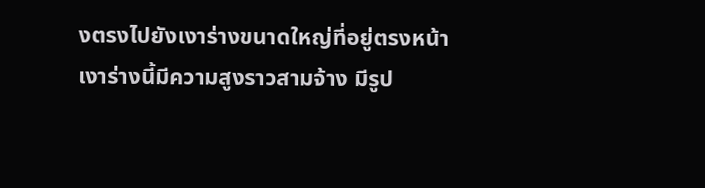งตรงไปยังเงาร่างขนาดใหญ่ที่อยู่ตรงหน้า
เงาร่างนี้มีความสูงราวสามจ้าง มีรูป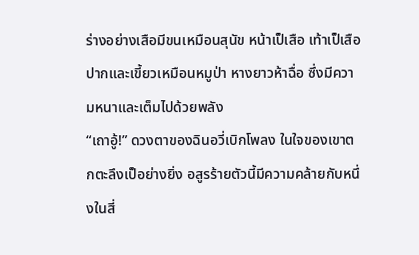ร่างอย่างเสือมีขนเหมือนสุนัข หน้าเป็เสือ เท้าเป็เสือ ปากและเขี้ยวเหมือนหมูป่า หางยาวห้าฉื่อ ซึ่งมีความหนาและเต็มไปด้วยพลัง
“เถาอู้!” ดวงตาของฉินอวี่เบิกโพลง ในใจของเขาตกตะลึงเป็อย่างยิ่ง อสูรร้ายตัวนี้มีความคล้ายกับหนึ่งในสี่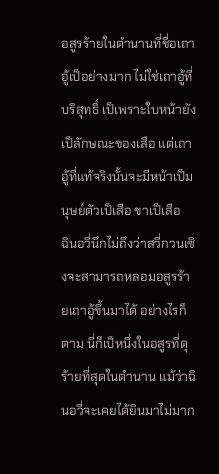อสูรร้ายในตำนานที่ชื่อเถาอู้เป็อย่างมาก ไม่ใช่เถาอู้ที่บริสุทธิ์ เป็เพราะใบหน้ายังเป็ลักษณะของเสือ แต่เถาอู้ที่แท้จริงนั้นจะมีหน้าเป็มนุษย์ตัวเป็เสือ ขาเป็เสือ
ฉินอวี่นึกไม่ถึงว่าสวี่กวนเซิงจะสามารถหลอมอสูรร้ายเถาอู้ขึ้นมาได้ อย่างไรก็ตาม นี่ก็เป็หนึ่งในอสูรที่ดุร้ายที่สุดในตำนาน แม้ว่าฉินอวี่จะเคยได้ยินมาไม่มาก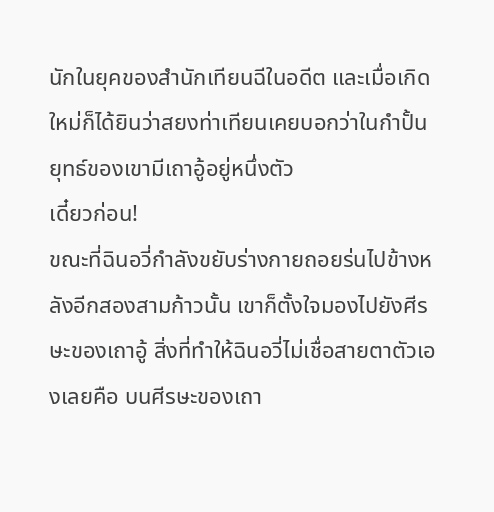นักในยุคของสำนักเทียนฉีในอดีต และเมื่อเกิดใหม่ก็ได้ยินว่าสยงท่าเทียนเคยบอกว่าในกำปั้นยุทธ์ของเขามีเถาอู้อยู่หนึ่งตัว
เดี๋ยวก่อน!
ขณะที่ฉินอวี่กำลังขยับร่างกายถอยร่นไปข้างหลังอีกสองสามก้าวนั้น เขาก็ตั้งใจมองไปยังศีรษะของเถาอู้ สิ่งที่ทำให้ฉินอวี่ไม่เชื่อสายตาตัวเองเลยคือ บนศีรษะของเถา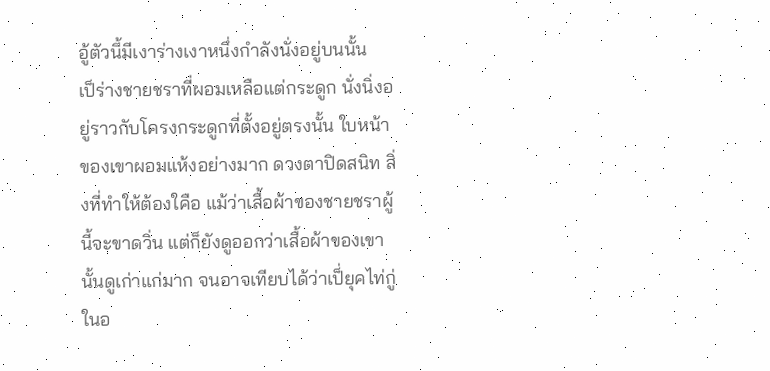อู้ตัวนี้มีเงาร่างเงาหนึ่งกำลังนั่งอยู่บนนั้น
เป็ร่างชายชราที่ผอมเหลือแต่กระดูก นั่งนิ่งอยู่ราวกับโครงกระดูกที่ตั้งอยู่ตรงนั้น ใบหน้าของเขาผอมแห้งอย่างมาก ดวงตาปิดสนิท สิ่งที่ทำให้ต้องใคือ แม้ว่าเสื้อผ้าของชายชราผู้นี้จะขาดวิ่น แต่ก็ยังดูออกว่าเสื้อผ้าของเขานั้นดูเก่าแก่มาก จนอาจเทียบได้ว่าเป็่ยุคไท่กู่ในอ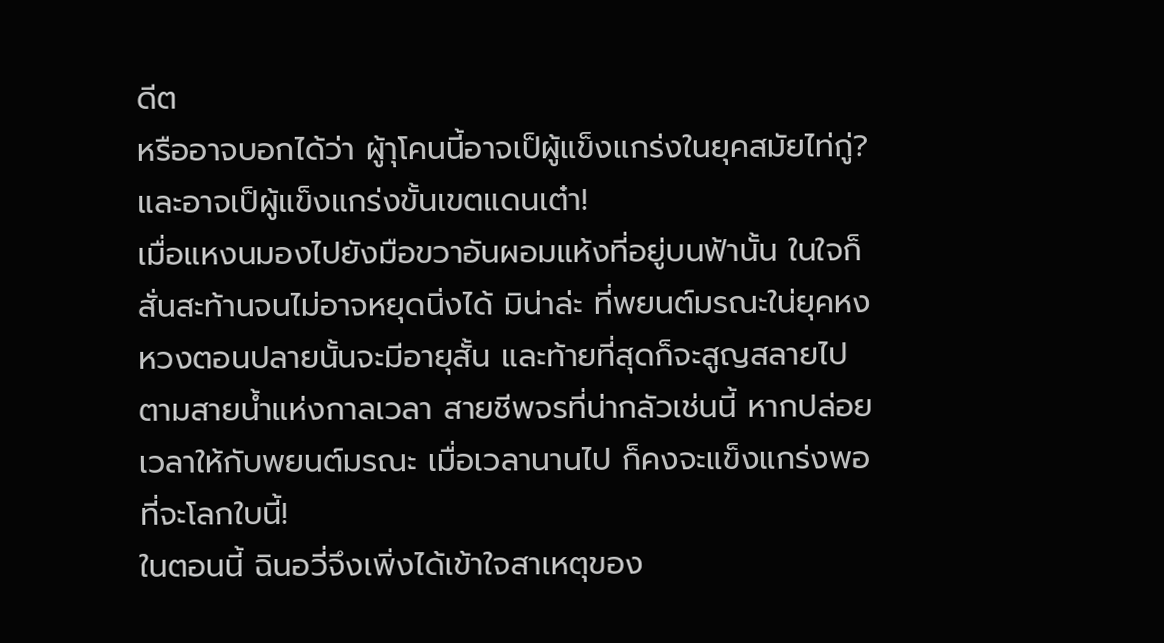ดีต
หรืออาจบอกได้ว่า ผู้าุโคนนี้อาจเป็ผู้แข็งแกร่งในยุคสมัยไท่กู่? และอาจเป็ผู้แข็งแกร่งขั้นเขตแดนเต๋า!
เมื่อแหงนมองไปยังมือขวาอันผอมแห้งที่อยู่บนฟ้านั้น ในใจก็สั่นสะท้านจนไม่อาจหยุดนิ่งได้ มิน่าล่ะ ที่พยนต์มรณะใน่ยุคหงหวงตอนปลายนั้นจะมีอายุสั้น และท้ายที่สุดก็จะสูญสลายไปตามสายน้ำแห่งกาลเวลา สายชีพจรที่น่ากลัวเช่นนี้ หากปล่อยเวลาให้กับพยนต์มรณะ เมื่อเวลานานไป ก็คงจะแข็งแกร่งพอที่จะโลกใบนี้!
ในตอนนี้ ฉินอวี่จึงเพิ่งได้เข้าใจสาเหตุของ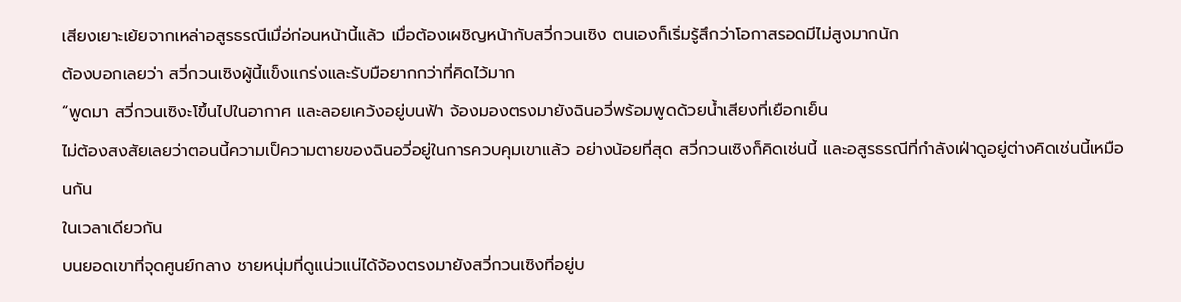เสียงเยาะเย้ยจากเหล่าอสูรธรณีเมื่อ่ก่อนหน้านี้แล้ว เมื่อต้องเผชิญหน้ากับสวี่กวนเซิง ตนเองก็เริ่มรู้สึกว่าโอกาสรอดมีไม่สูงมากนัก
ต้องบอกเลยว่า สวี่กวนเซิงผู้นี้แข็งแกร่งและรับมือยากกว่าที่คิดไว้มาก
“พูดมา สวี่กวนเซิงะโขึ้นไปในอากาศ และลอยเคว้งอยู่บนฟ้า จ้องมองตรงมายังฉินอวี่พร้อมพูดด้วยน้ำเสียงที่เยือกเย็น
ไม่ต้องสงสัยเลยว่าตอนนี้ความเป็ความตายของฉินอวี่อยู่ในการควบคุมเขาแล้ว อย่างน้อยที่สุด สวี่กวนเซิงก็คิดเช่นนี้ และอสูรธรณีที่กำลังเฝ่าดูอยู่ต่างคิดเช่นนี้เหมือนกัน
ในเวลาเดียวกัน
บนยอดเขาที่จุดศูนย์กลาง ชายหนุ่มที่ดูแน่วแน่ได้จ้องตรงมายังสวี่กวนเซิงที่อยู่บ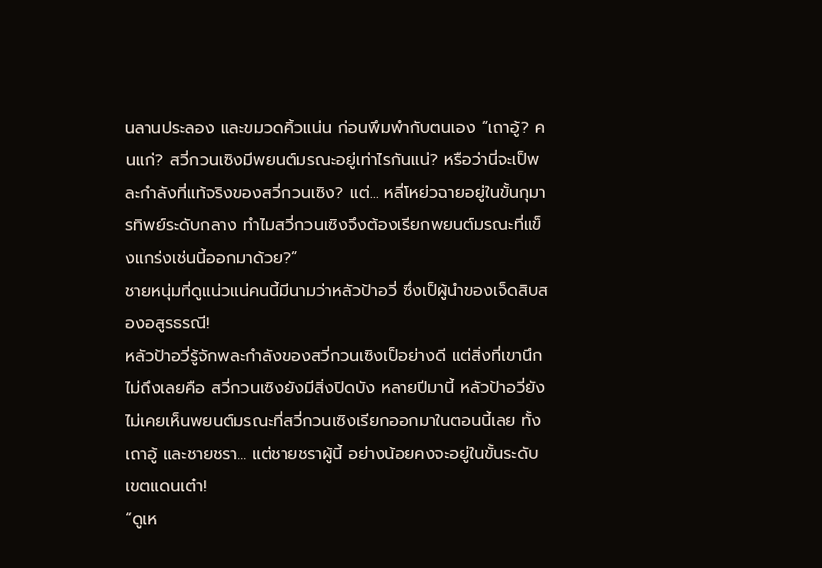นลานประลอง และขมวดคิ้วแน่น ก่อนพึมพำกับตนเอง “เถาอู้? คนแก่? สวี่กวนเซิงมีพยนต์มรณะอยู่เท่าไรกันแน่? หรือว่านี่จะเป็พละกำลังที่แท้จริงของสวี่กวนเซิง? แต่... หลี่โหย่วฉายอยู่ในขั้นกุมารทิพย์ระดับกลาง ทำไมสวี่กวนเซิงจึงต้องเรียกพยนต์มรณะที่แข็งแกร่งเช่นนี้ออกมาด้วย?”
ชายหนุ่มที่ดูแน่วแน่คนนี้มีนามว่าหลัวป้าอวี่ ซึ่งเป็ผู้นำของเจ็ดสิบสองอสูรธรณี!
หลัวป้าอวี่รู้จักพละกำลังของสวี่กวนเซิงเป็อย่างดี แต่สิ่งที่เขานึกไม่ถึงเลยคือ สวี่กวนเซิงยังมีสิ่งปิดบัง หลายปีมานี้ หลัวป้าอวี่ยังไม่เคยเห็นพยนต์มรณะที่สวี่กวนเซิงเรียกออกมาในตอนนี้เลย ทั้งเถาอู้ และชายชรา... แต่ชายชราผู้นี้ อย่างน้อยคงจะอยู่ในขั้นระดับเขตแดนเต๋า!
“ดูเห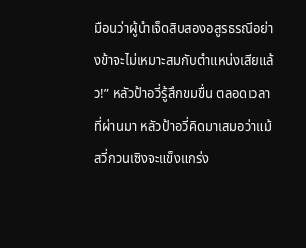มือนว่าผู้นำเจ็ดสิบสองอสูรธรณีอย่างข้าจะไม่เหมาะสมกับตำแหน่งเสียแล้ว!” หลัวป้าอวี่รู้สึกขมขื่น ตลอดเวลาที่ผ่านมา หลัวป้าอวี่คิดมาเสมอว่าแม้สวี่กวนเซิงจะแข็งแกร่ง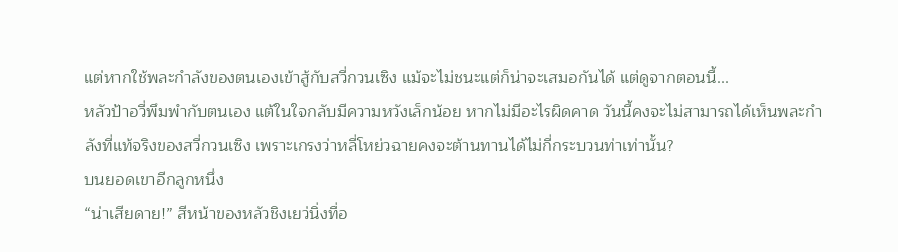แต่หากใช้พละกำลังของตนเองเข้าสู้กับสวี่กวนเซิง แม้จะไม่ชนะแต่ก็น่าจะเสมอกันได้ แต่ดูจากตอนนี้...
หลัวป้าอวี่พึมพำกับตนเอง แต้ในใจกลับมีความหวังเล็กน้อย หากไม่มีอะไรผิดคาด วันนี้คงจะไม่สามารถได้เห็นพละกำลังที่แท้จริงของสวี่กวนเซิง เพราะเกรงว่าหลี่โหย่วฉายคงจะต้านทานได้ไม่กี่กระบวนท่าเท่านั้น?
บนยอดเขาอีกลูกหนึ่ง
“น่าเสียดาย!” สีหน้าของหลัวชิงเยว่นิ่งทื่อ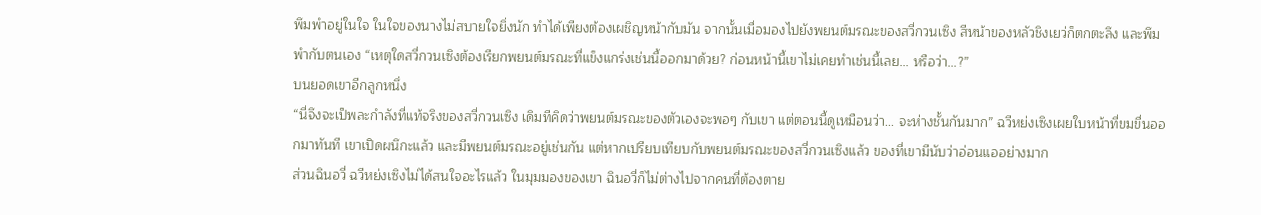พึมพำอยู่ในใจ ในใจของนางไม่สบายใจยิ่งนัก ทำได้เพียงต้องเผชิญหน้ากับมัน จากนั้นเมื่อมองไปยังพยนต์มรณะของสวี่กวนเซิง สีหน้าของหลัวชิงเยว่ก็ตกตะลึง และพึมพำกับตนเอง “เหตุใดสวี่กวนเซิงต้องเรียกพยนต์มรณะที่แข็งแกร่งเช่นนี้ออกมาด้วย? ก่อนหน้านี้เขาไม่เคยทำเช่นนี้เลย... หรือว่า...?”
บนยอดเขาอีกลูกหนึ่ง
“นี่จึงจะเป็พละกำลังที่แท้จริงของสวี่กวนเซิง เดิมทีคิดว่าพยนต์มรณะของตัวเองจะพอๆ กับเขา แต่ตอนนี้ดูเหมือนว่า... จะห่างชั้นกันมาก” ฉวีหย่งเซิงเผยใบหน้าที่ขมขื่นออกมาทันที เขาเปิดผนึกะแล้ว และมีพยนต์มรณะอยู่เช่นกัน แต่หากเปรียบเทียบกับพยนต์มรณะของสวี่กวนเซิงแล้ว ของที่เขามีนับว่าอ่อนแออย่างมาก
ส่วนฉินอวี่ ฉวีหย่งเซิงไม่ได้สนใจอะไรแล้ว ในมุมมองของเขา ฉินอวี่ก็ไม่ต่างไปจากคนที่ต้องตาย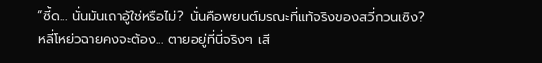“ซี้ด... นั่นมันเถาอู้ใช่หรือไม่? นั่นคือพยนต์มรณะที่แท้จริงของสวี่กวนเซิง? หลี่โหย่วฉายคงจะต้อง... ตายอยู่ที่นี่จริงๆ เสี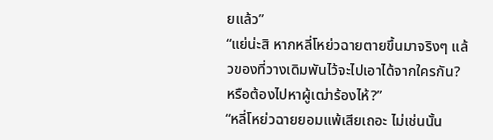ยแล้ว”
“แย่น่ะสิ หากหลี่โหย่วฉายตายขึ้นมาจริงๆ แล้วของที่วางเดิมพันไว้จะไปเอาได้จากใครกัน? หรือต้องไปหาผู้เฒ่าร้องไห้?”
“หลี่โหย่วฉายยอมแพ้เสียเถอะ ไม่เช่นนั้น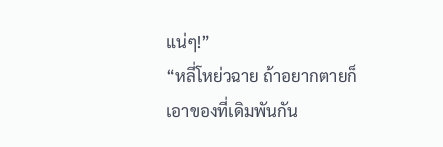แน่ๆ!”
“หลี่โหย่วฉาย ถ้าอยากตายก็เอาของที่เดิมพันกัน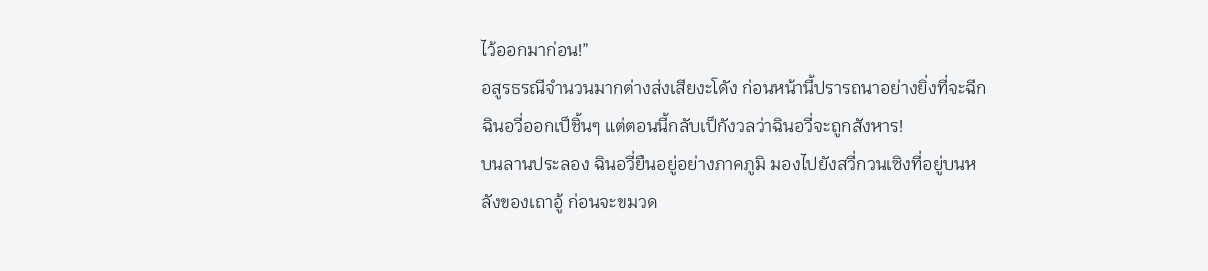ไว้ออกมาก่อน!”
อสูรธรณีจำนวนมากต่างส่งเสียงะโดัง ก่อนหน้านี้ปรารถนาอย่างยิ่งที่จะฉีกฉินอวี่ออกเป็ชิ้นๆ แต่ตอนนี้กลับเป็กังวลว่าฉินอวี่จะถูกสังหาร!
บนลานประลอง ฉินอวี่ยืนอยู่อย่างภาคภูมิ มองไปยังสวี่กวนเซิงที่อยู่บนหลังของเถาอู้ ก่อนจะขมวด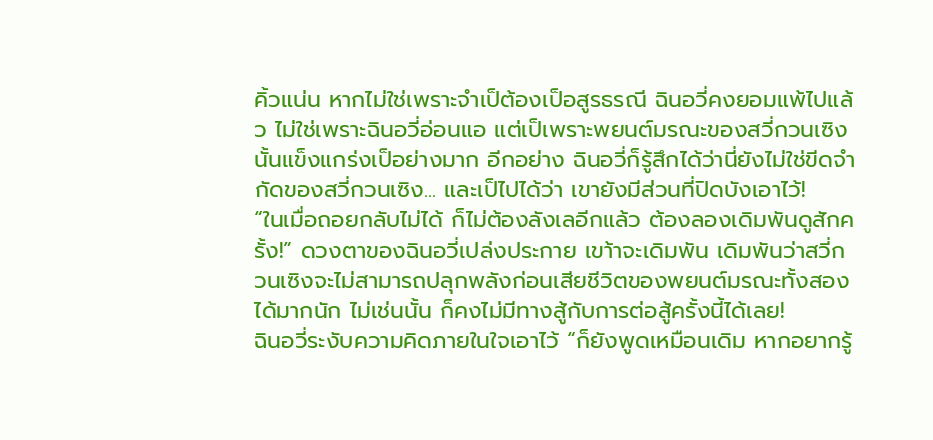คิ้วแน่น หากไม่ใช่เพราะจำเป็ต้องเป็อสูรธรณี ฉินอวี่คงยอมแพ้ไปแล้ว ไม่ใช่เพราะฉินอวี่อ่อนแอ แต่เป็เพราะพยนต์มรณะของสวี่กวนเซิงนั้นแข็งแกร่งเป็อย่างมาก อีกอย่าง ฉินอวี่ก็รู้สึกได้ว่านี่ยังไม่ใช่ขีดจำกัดของสวี่กวนเซิง... และเป็ไปได้ว่า เขายังมีส่วนที่ปิดบังเอาไว้!
“ในเมื่อถอยกลับไม่ได้ ก็ไม่ต้องลังเลอีกแล้ว ต้องลองเดิมพันดูสักครั้ง!” ดวงตาของฉินอวี่เปล่งประกาย เขา้าจะเดิมพัน เดิมพันว่าสวี่กวนเซิงจะไม่สามารถปลุกพลังก่อนเสียชีวิตของพยนต์มรณะทั้งสองได้มากนัก ไม่เช่นนั้น ก็คงไม่มีทางสู้กับการต่อสู้ครั้งนี้ได้เลย!
ฉินอวี่ระงับความคิดภายในใจเอาไว้ “ก็ยังพูดเหมือนเดิม หากอยากรู้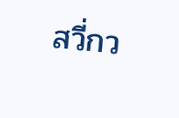สวี่กว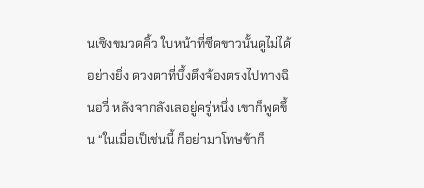นเซิงขมวดคิ้ว ใบหน้าที่ซีดขาวนั้นดูไม่ได้อย่างยิ่ง ดวงตาที่บึ้งตึงจ้องตรงไปทางฉินอวี่ หลังจากลังเลอยู่ครู่หนึ่ง เขาก็พูดขึ้น “ในเมื่อเป็เช่นนี้ ก็อย่ามาโทษข้าก็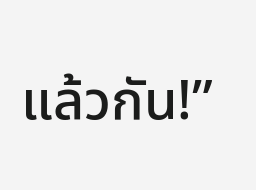แล้วกัน!”